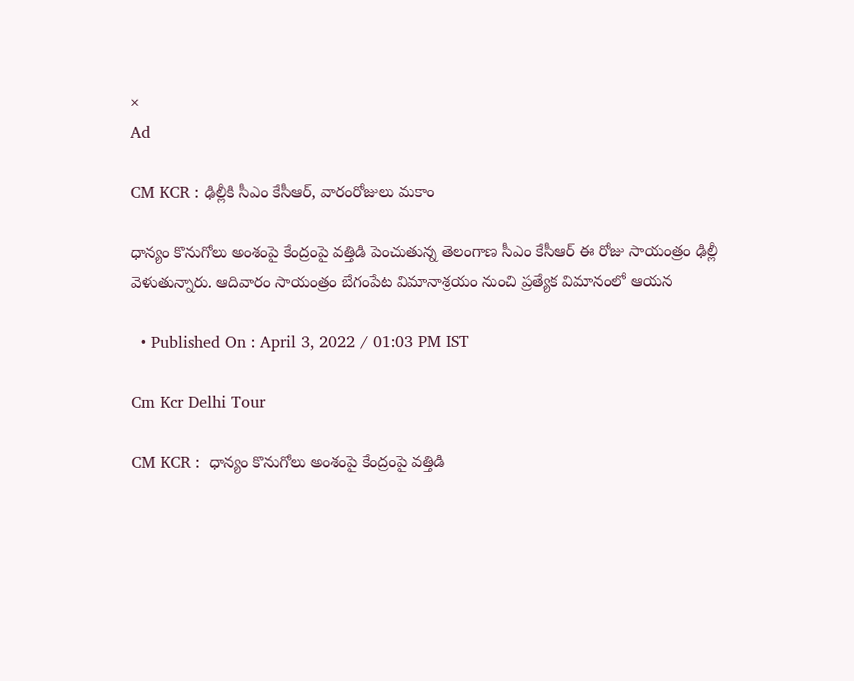×
Ad

CM KCR : ఢిల్లీకి సీఎం కేసీఆర్, వారంరోజులు మకాం

ధాన్యం కొనుగోలు అంశంపై కేంద్రంపై వత్తిడి పెంచుతున్న తెలంగాణ సీఎం కేసీఆర్ ఈ రోజు సాయంత్రం ఢిల్లీ వెళుతున్నారు. ఆదివారం సాయంత్రం బేగంపేట విమానాశ్రయం నుంచి ప్రత్యేక విమానంలో ఆయన

  • Published On : April 3, 2022 / 01:03 PM IST

Cm Kcr Delhi Tour

CM KCR :  ధాన్యం కొనుగోలు అంశంపై కేంద్రంపై వత్తిడి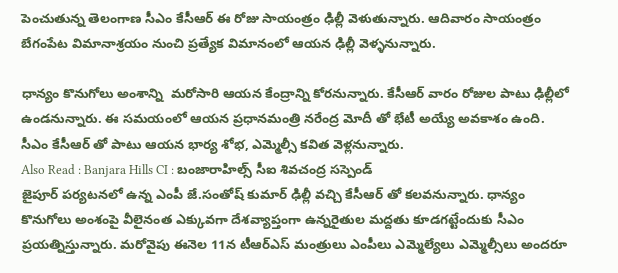పెంచుతున్న తెలంగాణ సీఎం కేసీఆర్ ఈ రోజు సాయంత్రం ఢిల్లీ వెళుతున్నారు. ఆదివారం సాయంత్రం బేగంపేట విమానాశ్రయం నుంచి ప్రత్యేక విమానంలో ఆయన ఢిల్లీ వెళ్ళనున్నారు.

ధాన్యం కొనుగోలు అంశాన్ని  మరోసారి ఆయన కేంద్రాన్ని కోరనున్నారు. కేసీఆర్ వారం రోజుల పాటు ఢిల్లీలో ఉండనున్నారు. ఈ సమయంలో ఆయన ప్రధానమంత్రి నరేంద్ర మోదీ తో భేటీ అయ్యే అవకాశం ఉంది. సీఎం కేసీఆర్ తో పాటు ఆయన భార్య శోభ, ఎమ్మెల్సీ కవిత వెళ్లనున్నారు.
Also Read : Banjara Hills CI : బంజారాహిల్స్ సీఐ శివచంద్ర సస్పెండ్
జైపూర్ పర్యటనలో ఉన్న ఎంపీ జే.సంతోష్ కుమార్ ఢిల్లీ వచ్చి కేసీఆర్ తో కలవనున్నారు. ధాన్యం కొనుగోలు అంశంపై వీలైనంత ఎక్కువగా దేశవ్యాప్తంగా ఉన్నరైతుల మద్దతు కూడగట్టేందుకు సీఎం ప్రయత్నిస్తున్నారు. మరోవైపు ఈనెల 11న టీఆర్ఎస్ మంత్రులు ఎంపీలు ఎమ్మెల్యేలు ఎమ్మెల్సీలు అందరూ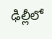ఢిల్లీలో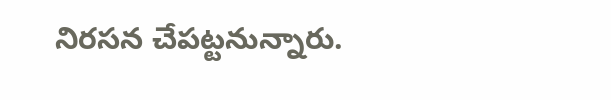నిరసన చేపట్టనున్నారు.